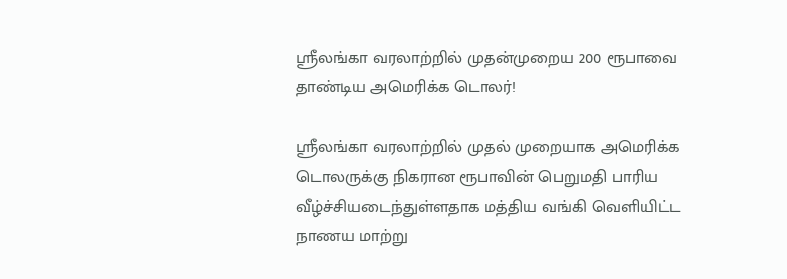ஸ்ரீலங்கா வரலாற்றில் முதன்முறைய 200 ரூபாவை தாண்டிய அமெரிக்க டொலர்!

ஸ்ரீலங்கா வரலாற்றில் முதல் முறையாக அமெரிக்க டொலருக்கு நிகரான ரூபாவின் பெறுமதி பாரிய வீழ்ச்சியடைந்துள்ளதாக மத்திய வங்கி வெளியிட்ட நாணய மாற்று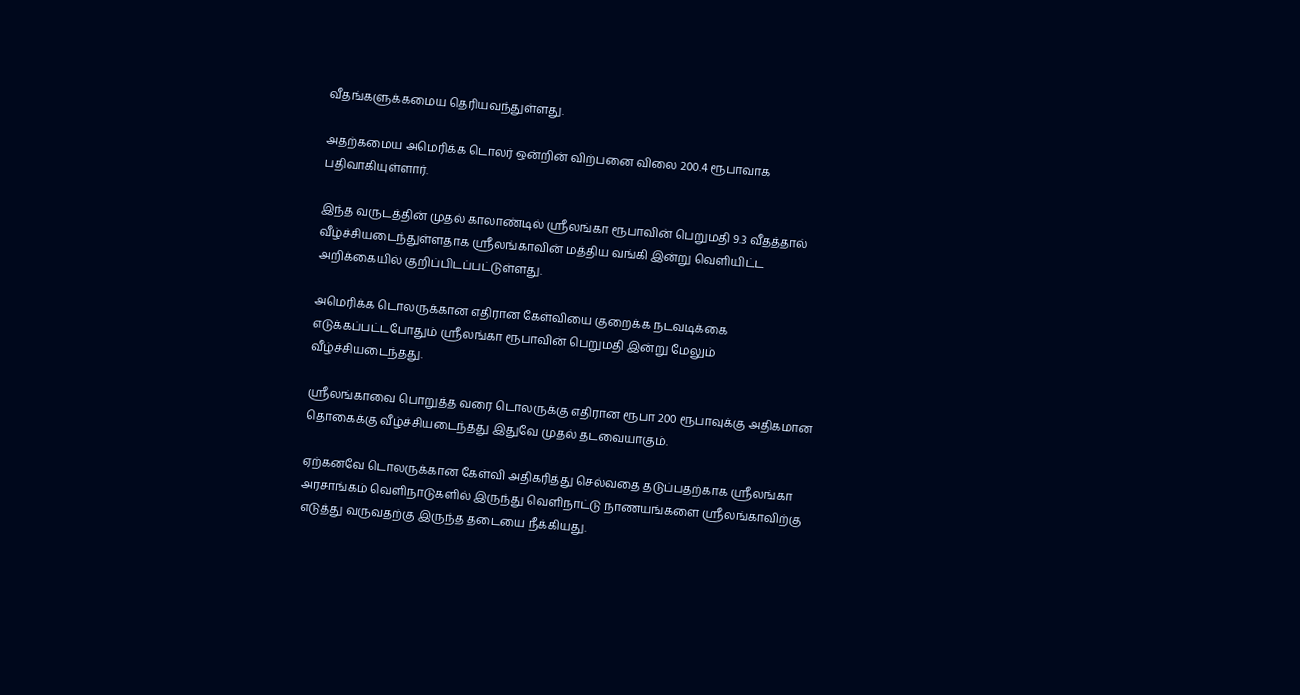வீதங்களுக்கமைய தெரியவந்துள்ளது.

அதற்கமைய அமெரிக்க டொலர் ஒன்றின் விற்பனை விலை 200.4 ரூபாவாக பதிவாகியுள்ளார்.

இந்த வருடத்தின் முதல் காலாண்டில் ஸ்ரீலங்கா ரூபாவின் பெறுமதி 9.3 வீதத்தால் வீழ்ச்சியடைந்துள்ளதாக ஸ்ரீலங்காவின் மத்திய வங்கி இன்று வெளியிட்ட அறிக்கையில் குறிப்பிடப்பட்டுள்ளது.

அமெரிக்க டொலருக்கான எதிரான கேள்வியை குறைக்க நடவடிக்கை எடுக்கப்பட்டபோதும் ஸ்ரீலங்கா ரூபாவின் பெறுமதி இன்று மேலும் வீழ்ச்சியடைந்தது.

ஸ்ரீலங்காவை பொறுத்த வரை டொலருக்கு எதிரான ரூபா 200 ரூபாவுக்கு அதிகமான தொகைக்கு வீழ்ச்சியடைந்தது இதுவே முதல் தடவையாகும்.

ஏற்கனவே டொலருக்கான கேள்வி அதிகரித்து செல்வதை தடுப்பதற்காக ஸ்ரீலங்கா அரசாங்கம் வெளிநாடுகளில் இருந்து வெளிநாட்டு நாணயங்களை ஸ்ரீலங்காவிற்கு எடுத்து வருவதற்கு இருந்த தடையை நீக்கியது.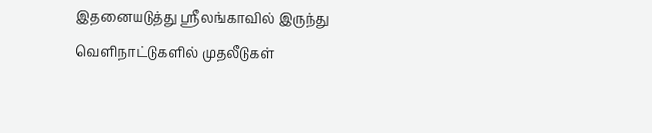இதனையடுத்து ஸ்ரீலங்காவில் இருந்து வெளிநாட்டுகளில் முதலீடுகள்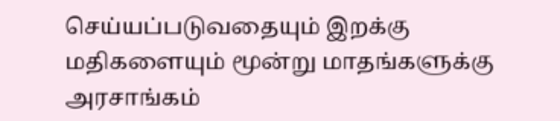செய்யப்படுவதையும் இறக்கு மதிகளையும் மூன்று மாதங்களுக்கு அரசாங்கம்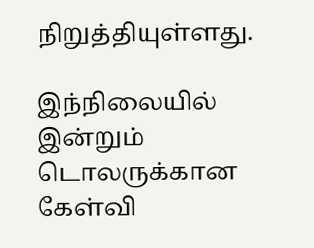நிறுத்தியுள்ளது.

இந்நிலையில் இன்றும் டொலருக்கான கேள்வி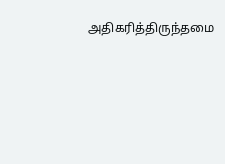அதிகரித்திருந்தமை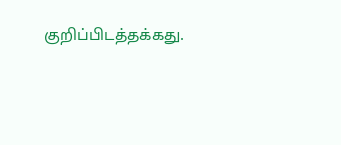குறிப்பிடத்தக்கது.